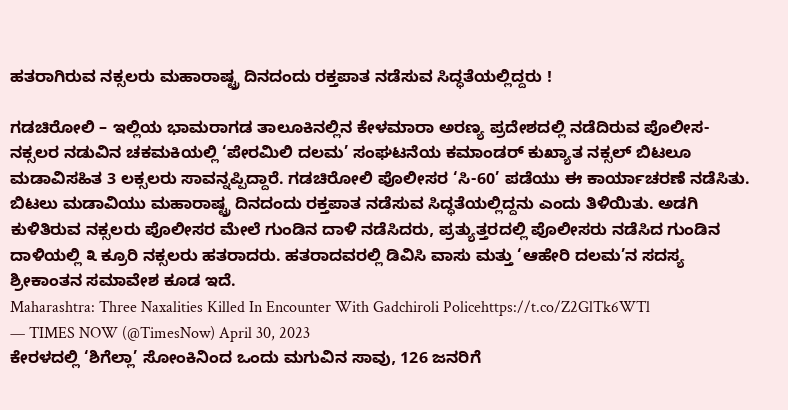ಹತರಾಗಿರುವ ನಕ್ಸಲರು ಮಹಾರಾಷ್ಟ್ರ ದಿನದಂದು ರಕ್ತಪಾತ ನಡೆಸುವ ಸಿದ್ಧತೆಯಲ್ಲಿದ್ದರು !

ಗಡಚಿರೋಲಿ – ಇಲ್ಲಿಯ ಭಾಮರಾಗಡ ತಾಲೂಕಿನಲ್ಲಿನ ಕೇಳಮಾರಾ ಅರಣ್ಯ ಪ್ರದೇಶದಲ್ಲಿ ನಡೆದಿರುವ ಪೊಲೀಸ-ನಕ್ಸಲರ ನಡುವಿನ ಚಕಮಕಿಯಲ್ಲಿ ‘ಪೇರಮಿಲಿ ದಲಮ’ ಸಂಘಟನೆಯ ಕಮಾಂಡರ್ ಕುಖ್ಯಾತ ನಕ್ಸಲ್ ಬಿಟಲೂ ಮಡಾವಿಸಹಿತ 3 ಲಕ್ಸಲರು ಸಾವನ್ನಪ್ಪಿದ್ದಾರೆ. ಗಡಚಿರೋಲಿ ಪೊಲೀಸರ ‘ಸಿ-60’ ಪಡೆಯು ಈ ಕಾರ್ಯಾಚರಣೆ ನಡೆಸಿತು. ಬಿಟಲು ಮಡಾವಿಯು ಮಹಾರಾಷ್ಟ್ರ ದಿನದಂದು ರಕ್ತಪಾತ ನಡೆಸುವ ಸಿದ್ಧತೆಯಲ್ಲಿದ್ದನು ಎಂದು ತಿಳಿಯಿತು. ಅಡಗಿ ಕುಳಿತಿರುವ ನಕ್ಸಲರು ಪೊಲೀಸರ ಮೇಲೆ ಗುಂಡಿನ ದಾಳಿ ನಡೆಸಿದರು, ಪ್ರತ್ಯುತ್ತರದಲ್ಲಿ ಪೊಲೀಸರು ನಡೆಸಿದ ಗುಂಡಿನ ದಾಳಿಯಲ್ಲಿ ೩ ಕ್ರೂರಿ ನಕ್ಸಲರು ಹತರಾದರು. ಹತರಾದವರಲ್ಲಿ ಡಿವಿಸಿ ವಾಸು ಮತ್ತು ‘ಆಹೇರಿ ದಲಮ’ನ ಸದಸ್ಯ ಶ್ರೀಕಾಂತನ ಸಮಾವೇಶ ಕೂಡ ಇದೆ.
Maharashtra: Three Naxalities Killed In Encounter With Gadchiroli Policehttps://t.co/Z2GlTk6WTl
— TIMES NOW (@TimesNow) April 30, 2023
ಕೇರಳದಲ್ಲಿ ‘ಶಿಗೆಲ್ಲಾ’ ಸೋಂಕಿನಿಂದ ಒಂದು ಮಗುವಿನ ಸಾವು, 126 ಜನರಿಗೆ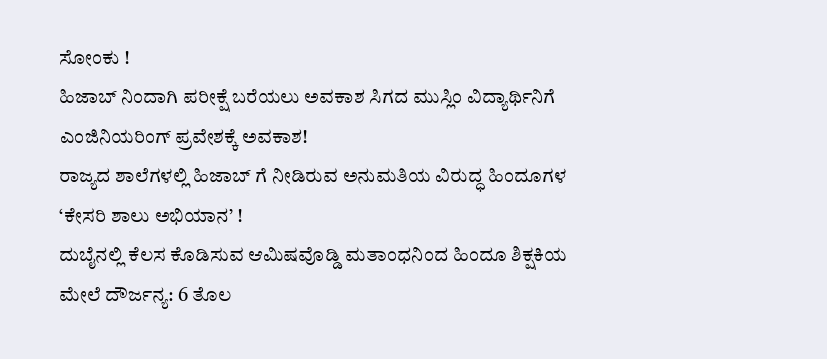ಸೋಂಕು !
ಹಿಜಾಬ್ ನಿಂದಾಗಿ ಪರೀಕ್ಷೆ ಬರೆಯಲು ಅವಕಾಶ ಸಿಗದ ಮುಸ್ಲಿಂ ವಿದ್ಯಾರ್ಥಿನಿಗೆ ಎಂಜಿನಿಯರಿಂಗ್ ಪ್ರವೇಶಕ್ಕೆ ಅವಕಾಶ!
ರಾಜ್ಯದ ಶಾಲೆಗಳಲ್ಲಿ ಹಿಜಾಬ್ ಗೆ ನೀಡಿರುವ ಅನುಮತಿಯ ವಿರುದ್ಧ ಹಿಂದೂಗಳ ‘ಕೇಸರಿ ಶಾಲು ಅಭಿಯಾನ’ !
ದುಬೈನಲ್ಲಿ ಕೆಲಸ ಕೊಡಿಸುವ ಆಮಿಷವೊಡ್ಡಿ ಮತಾಂಧನಿಂದ ಹಿಂದೂ ಶಿಕ್ಷಕಿಯ ಮೇಲೆ ದೌರ್ಜನ್ಯ: 6 ತೊಲ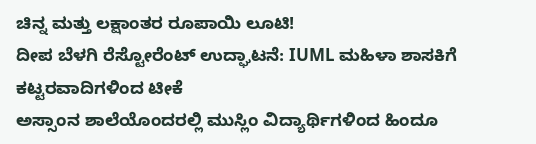ಚಿನ್ನ ಮತ್ತು ಲಕ್ಷಾಂತರ ರೂಪಾಯಿ ಲೂಟಿ!
ದೀಪ ಬೆಳಗಿ ರೆಸ್ಟೋರೆಂಟ್ ಉದ್ಘಾಟನೆ: IUML ಮಹಿಳಾ ಶಾಸಕಿಗೆ ಕಟ್ಟರವಾದಿಗಳಿಂದ ಟೀಕೆ
ಅಸ್ಸಾಂನ ಶಾಲೆಯೊಂದರಲ್ಲಿ ಮುಸ್ಲಿಂ ವಿದ್ಯಾರ್ಥಿಗಳಿಂದ ಹಿಂದೂ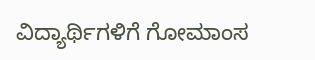ವಿದ್ಯಾರ್ಥಿಗಳಿಗೆ ಗೋಮಾಂಸ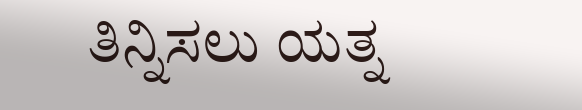ತಿನ್ನಿಸಲು ಯತ್ನ